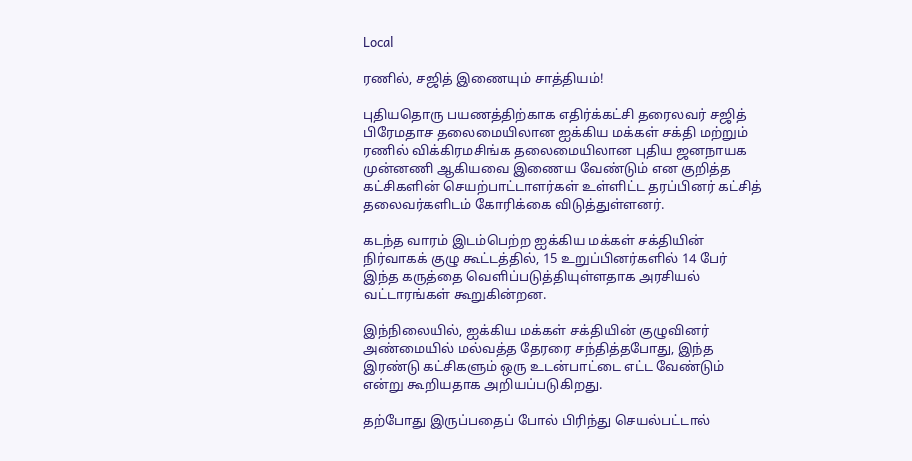Local

ரணில், சஜித் இணையும் சாத்தியம்!

புதியதொரு பயணத்திற்காக எதிர்க்கட்சி தரைலவர் சஜித் பிரேமதாச தலைமையிலான ஐக்கிய மக்கள் சக்தி மற்றும் ரணில் விக்கிரமசிங்க தலைமையிலான புதிய ஜனநாயக முன்னணி ஆகியவை இணைய வேண்டும் என குறித்த கட்சிகளின் செயற்பாட்டாளர்கள் உள்ளிட்ட தரப்பினர் கட்சித் தலைவர்களிடம் கோரிக்கை விடுத்துள்ளனர்.

கடந்த வாரம் இடம்பெற்ற ஐக்கிய மக்கள் சக்தியின் நிர்வாகக் குழு கூட்டத்தில், 15 உறுப்பினர்களில் 14 பேர் இந்த கருத்தை வெளிப்படுத்தியுள்ளதாக அரசியல் வட்டாரங்கள் கூறுகின்றன.

இந்நிலையில், ஐக்கிய மக்கள் சக்தியின் குழுவினர் அண்மையில் மல்வத்த தேரரை சந்தித்தபோது, இந்த இரண்டு கட்சிகளும் ஒரு உடன்பாட்டை எட்ட வேண்டும் என்று கூறியதாக அறியப்படுகிறது.

தற்போது இருப்பதைப் போல் பிரிந்து செயல்பட்டால்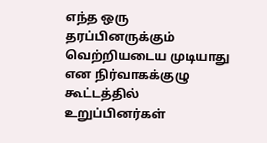எந்த ஒரு தரப்பினருக்கும் வெற்றியடைய முடியாது என நிர்வாகக்குழு கூட்டத்தில் உறுப்பினர்கள்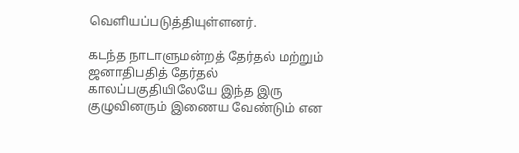வெளியப்படுத்தியுள்ளனர்.

கடந்த நாடாளுமன்றத் தேர்தல் மற்றும் ஜனாதிபதித் தேர்தல் காலப்பகுதியிலேயே இந்த இரு குழுவினரும் இணைய வேண்டும் என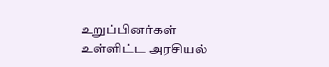உறுப்பினர்கள் உள்ளிட்ட அரசியல்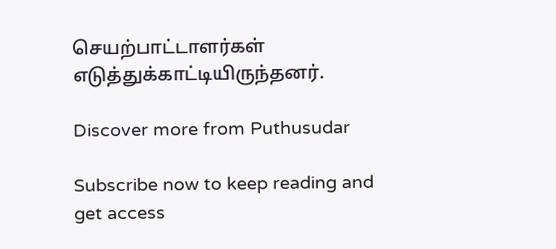செயற்பாட்டாளர்கள் எடுத்துக்காட்டியிருந்தனர்.

Discover more from Puthusudar

Subscribe now to keep reading and get access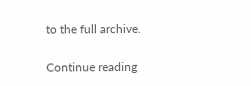to the full archive.

Continue reading